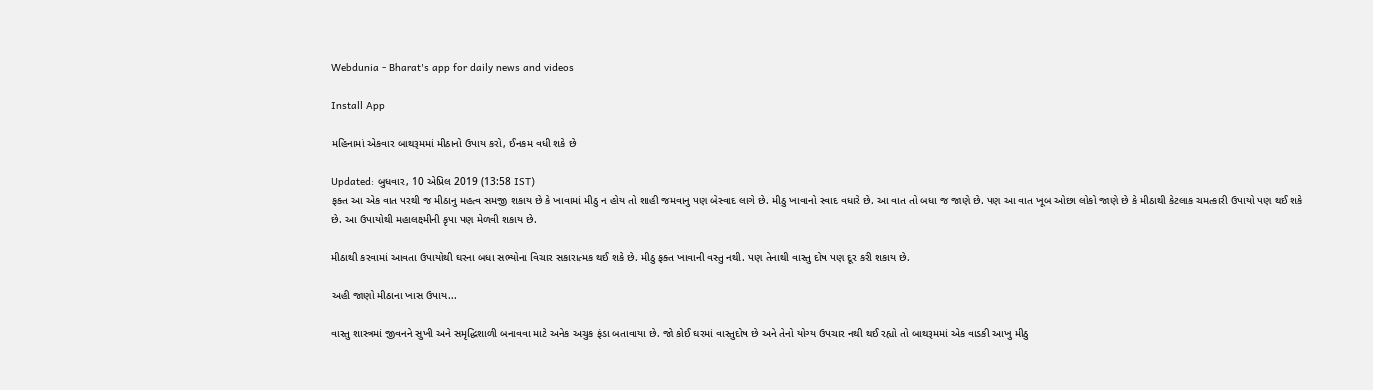Webdunia - Bharat's app for daily news and videos

Install App

મહિનામાં એકવાર બાથરૂમમાં મીઠાનો ઉપાય કરો, ઈનકમ વધી શકે છે

Updated: બુધવાર, 10 એપ્રિલ 2019 (13:58 IST)
ફક્ત આ એક વાત પરથી જ મીઠાનુ મહત્વ સમજી શકાય છે કે ખાવામાં મીઠુ ન હોય તો શાહી જમવાનુ પણ બેસ્વાદ લાગે છે. મીઠુ ખાવાનો સ્વાદ વધારે છે. આ વાત તો બધા જ જાણે છે. પણ આ વાત ખૂબ ઓછા લોકો જાણે છે કે મીઠાથી કેટલાક ચમત્કારી ઉપાયો પણ થઈ શકે છે. આ ઉપાયોથી મહાલક્ષ્મીની કૃપા પણ મેળવી શકાય છે.

મીઠાથી કરવામાં આવતા ઉપાયોથી ઘરના બધા સભ્યોના વિચાર સકારાત્મક થઈ શકે છે. મીઠુ ફક્ત ખાવાની વસ્તુ નથી. પણ તેનાથી વાસ્તુ દોષ પણ દૂર કરી શકાય છે.

અહી જાણો મીઠાના ખાસ ઉપાય...

વાસ્તુ શાસ્ત્રમાં જીવનને સુખી અને સમૃદ્ધિશાળી બનાવવા માટે અનેક અચુક ફંડા બતાવાયા છે. જો કોઈ ઘરમાં વાસ્તુદોષ છે અને તેનો યોગ્ય ઉપચાર નથી થઈ રહ્યો તો બાથરૂમમાં એક વાડકી આખુ મીઠુ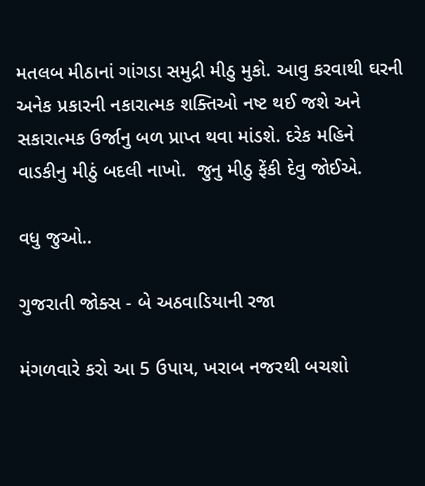મતલબ મીઠાનાં ગાંગડા સમુદ્રી મીઠુ મુકો. આવુ કરવાથી ઘરની અનેક પ્રકારની નકારાત્મક શક્તિઓ નષ્ટ થઈ જશે અને સકારાત્મક ઉર્જાનુ બળ પ્રાપ્ત થવા માંડશે. દરેક મહિને વાડકીનુ મીઠું બદલી નાખો.  જુનુ મીઠુ ફેંકી દેવુ જોઈએ.

વધુ જુઓ..

ગુજરાતી જોક્સ - બે અઠવાડિયાની રજા

મંગળવારે કરો આ 5 ઉપાય, ખરાબ નજરથી બચશો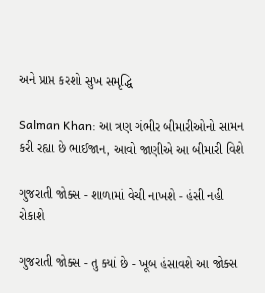અને પ્રાપ્ત કરશો સુખ સમૃદ્ધિ

Salman Khan: આ ત્રણ ગંભીર બીમારીઓનો સામન કરી રહ્યા છે ભાઈજાન, આવો જાણીએ આ બીમારી વિશે

ગુજરાતી જોક્સ - શાળામાં વેચી નાખશે - હંસી નહી રોકાશે

ગુજરાતી જોક્સ - તુ ક્યાં છે - ખૂબ હંસાવશે આ જોક્સ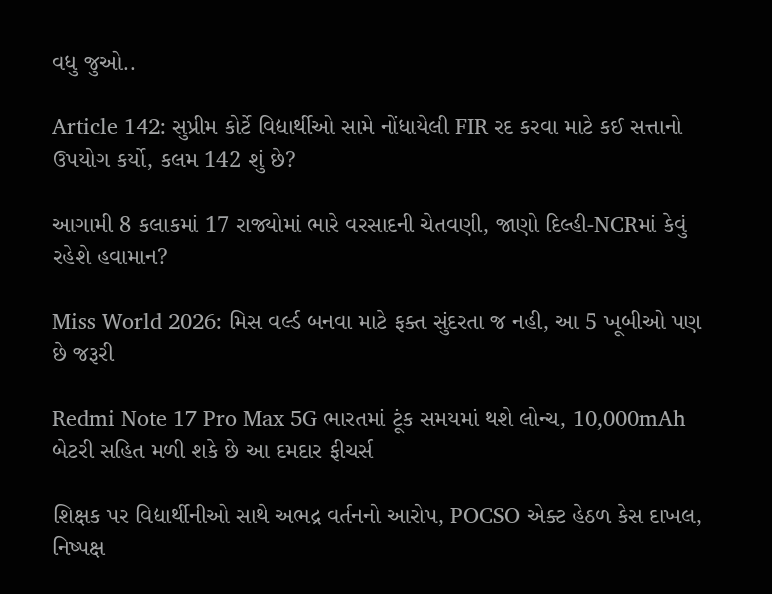વધુ જુઓ..

Article 142: સુપ્રીમ કોર્ટે વિદ્યાર્થીઓ સામે નોંધાયેલી FIR રદ કરવા માટે કઈ સત્તાનો ઉપયોગ કર્યો, કલમ 142 શું છે?

આગામી 8 કલાકમાં 17 રાજ્યોમાં ભારે વરસાદની ચેતવણી, જાણો દિલ્હી-NCRમાં કેવું રહેશે હવામાન?

Miss World 2026: મિસ વર્લ્ડ બનવા માટે ફક્ત સુંદરતા જ નહી, આ 5 ખૂબીઓ પણ છે જરૂરી

Redmi Note 17 Pro Max 5G ભારતમાં ટૂંક સમયમાં થશે લોન્ચ, 10,000mAh બેટરી સહિત મળી શકે છે આ દમદાર ફીચર્સ

શિક્ષક પર વિદ્યાર્થીનીઓ સાથે અભદ્ર વર્તનનો આરોપ, POCSO એક્ટ હેઠળ કેસ દાખલ, નિષ્પક્ષ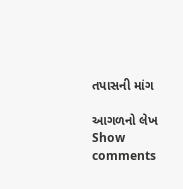તપાસની માંગ

આગળનો લેખ
Show comments